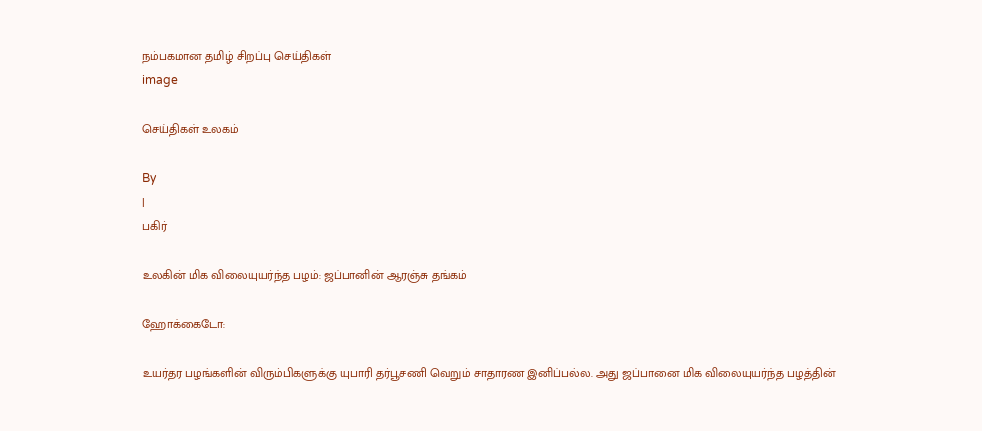நம்பகமான தமிழ் சிறப்பு செய்திகள்
image

செய்திகள் உலகம்

By
|
பகிர்

உலகின் மிக விலையுயர்ந்த பழம்: ஜப்பானின் ஆரஞ்சு தங்கம்

ஹோக்கைடோ:

உயர்தர பழங்களின் விரும்பிகளுக்கு யுபாரி தர்பூசணி வெறும் சாதாரண இனிப்பல்ல. அது ஜப்பானை மிக விலையுயர்ந்த பழத்தின்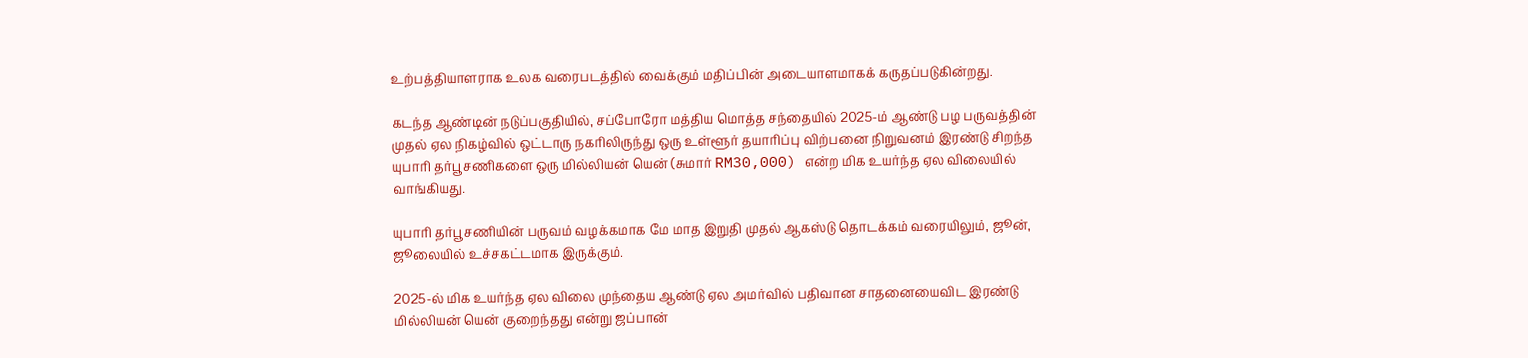உற்பத்தியாளராக உலக வரைபடத்தில் வைக்கும் மதிப்பின் அடையாளமாகக் கருதப்படுகின்றது.

கடந்த ஆண்டின் நடுப்பகுதியில், சப்போரோ மத்திய மொத்த சந்தையில் 2025-ம் ஆண்டு பழ பருவத்தின் முதல் ஏல நிகழ்வில் ஒட்டாரு நகரிலிருந்து ஒரு உள்ளூர் தயாரிப்பு விற்பனை நிறுவனம் இரண்டு சிறந்த யுபாரி தர்பூசணிகளை ஒரு மில்லியன் யென் (சுமார் RM30,000) என்ற மிக உயர்ந்த ஏல விலையில் வாங்கியது.

யுபாரி தர்பூசணியின் பருவம் வழக்கமாக மே மாத இறுதி முதல் ஆகஸ்டு தொடக்கம் வரையிலும், ஜூன், ஜூலையில் உச்சகட்டமாக இருக்கும்.

2025-ல் மிக உயர்ந்த ஏல விலை முந்தைய ஆண்டு ஏல அமர்வில் பதிவான சாதனையைவிட இரண்டு மில்லியன் யென் குறைந்தது என்று ஜப்பான்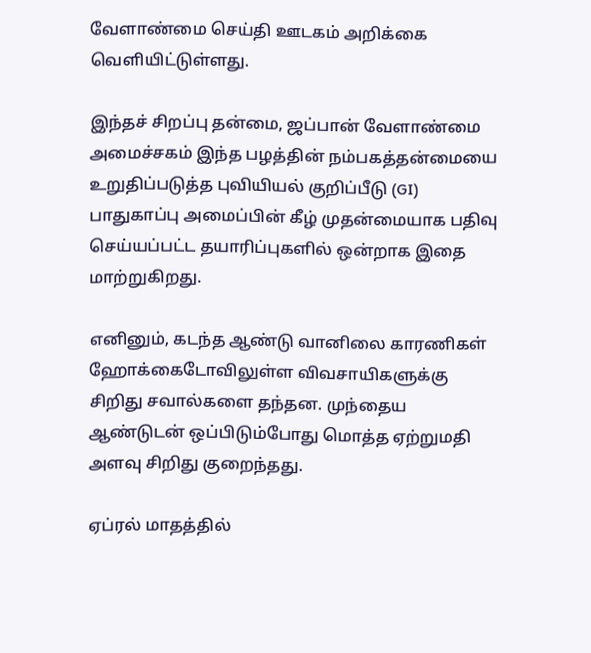வேளாண்மை செய்தி ஊடகம் அறிக்கை வெளியிட்டுள்ளது.

இந்தச் சிறப்பு தன்மை, ஜப்பான் வேளாண்மை அமைச்சகம் இந்த பழத்தின் நம்பகத்தன்மையை உறுதிப்படுத்த புவியியல் குறிப்பீடு (GI) பாதுகாப்பு அமைப்பின் கீழ் முதன்மையாக பதிவு செய்யப்பட்ட தயாரிப்புகளில் ஒன்றாக இதை மாற்றுகிறது.

எனினும், கடந்த ஆண்டு வானிலை காரணிகள் ஹோக்கைடோவிலுள்ள விவசாயிகளுக்கு சிறிது சவால்களை தந்தன. முந்தைய ஆண்டுடன் ஒப்பிடும்போது மொத்த ஏற்றுமதி அளவு சிறிது குறைந்தது.

ஏப்ரல் மாதத்தில்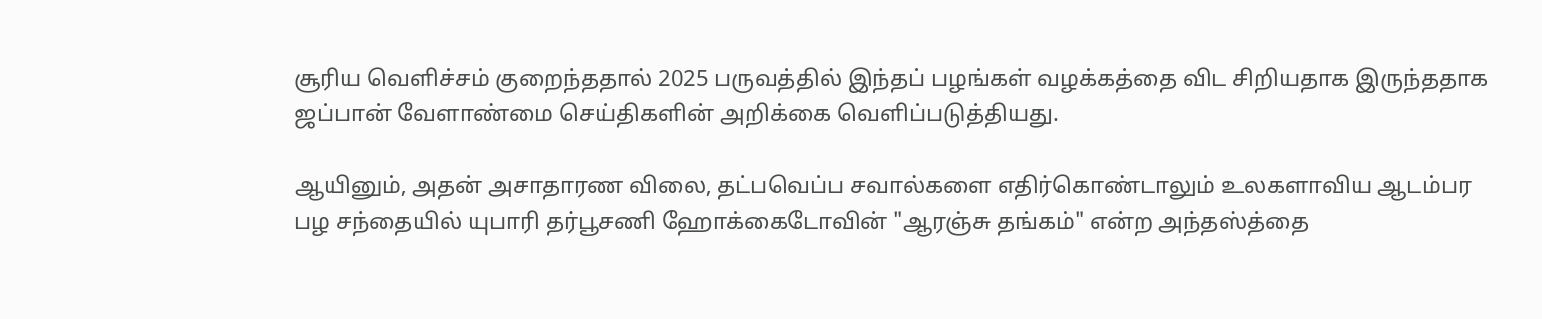சூரிய வெளிச்சம் குறைந்ததால் 2025 பருவத்தில் இந்தப் பழங்கள் வழக்கத்தை விட சிறியதாக இருந்ததாக ஜப்பான் வேளாண்மை செய்திகளின் அறிக்கை வெளிப்படுத்தியது.

ஆயினும், அதன் அசாதாரண விலை, தட்பவெப்ப சவால்களை எதிர்கொண்டாலும் உலகளாவிய ஆடம்பர பழ சந்தையில் யுபாரி தர்பூசணி ஹோக்கைடோவின் "ஆரஞ்சு தங்கம்" என்ற அந்தஸ்த்தை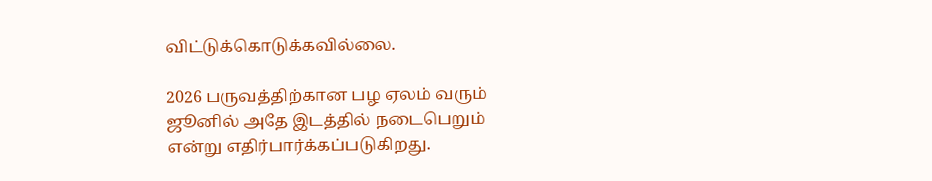விட்டுக்கொடுக்கவில்லை.

2026 பருவத்திற்கான பழ ஏலம் வரும் ஜூனில் அதே இடத்தில் நடைபெறும் என்று எதிர்பார்க்கப்படுகிறது.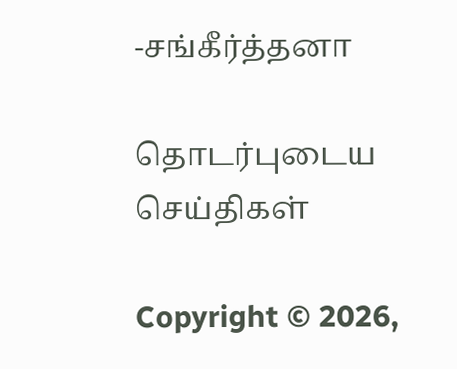-சங்கீர்த்தனா

தொடர்புடைய செய்திகள்

Copyright © 2026,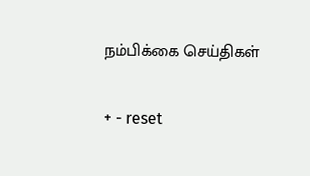நம்பிக்கை செய்திகள்

+ - reset